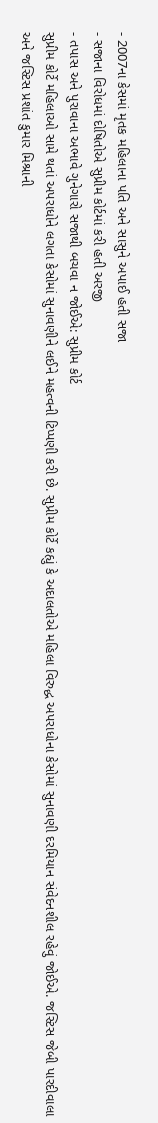- 2007ના કેસમાં મૃતક મહિલાના પતિ અને સાસુને અપાઈ હતી સજા
- સજાના વિરોધમાં દોષિતોએ સુપ્રીમ કોર્ટમાં કરી હતી અરજી
- તપાસ અને પુરાવાના અભાવે ગુનેગારો સજાથી બચવા ન જોઈએ: સુપ્રીમ કોર્ટ
સુપ્રીમ કોર્ટે મહિલાઓ સામે થતાં અપરાધોને લગતા કેસોમાં સુનાવણીને લઈને મહત્વની ટિપ્પણી કરી છે. સુપ્રીમ કોર્ટે કહ્યું કે અદાલતોએ મહિલા વિરુદ્ધ અપરાધોના કેસોમાં સુનાવણી દરમિયાન સંવેદનશીલ રહેવું જોઈએ. જસ્ટિસ જેબી પારદીવાલા અને જસ્ટિસ પ્રશાંત કુમાર મિશ્રાની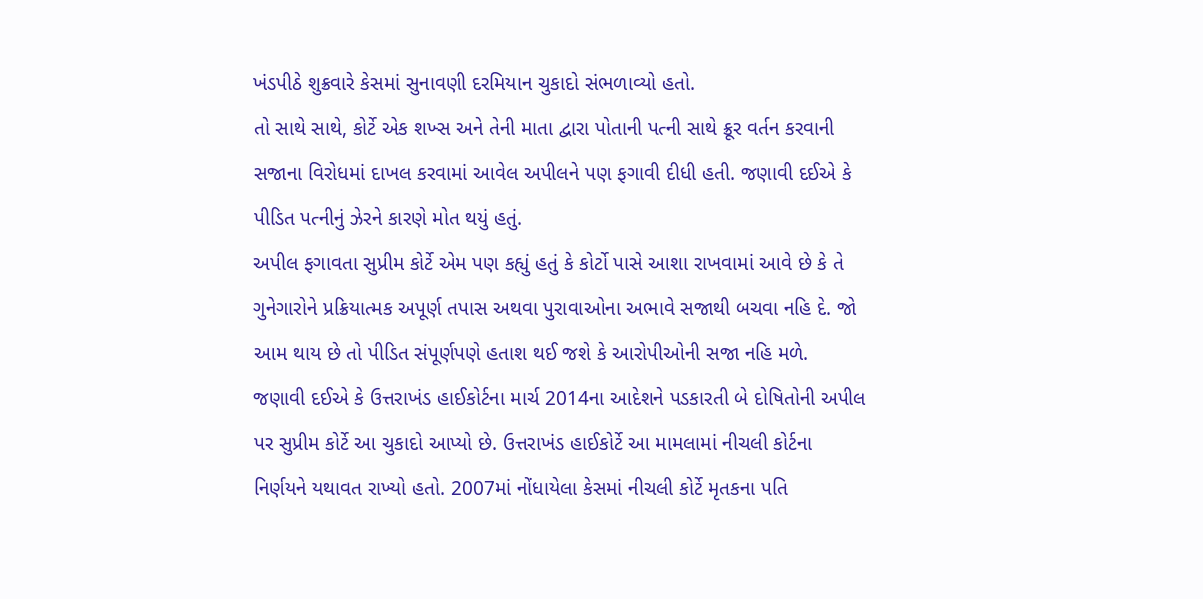ખંડપીઠે શુક્રવારે કેસમાં સુનાવણી દરમિયાન ચુકાદો સંભળાવ્યો હતો.
તો સાથે સાથે, કોર્ટે એક શખ્સ અને તેની માતા દ્વારા પોતાની પત્ની સાથે ક્રૂર વર્તન કરવાની સજાના વિરોધમાં દાખલ કરવામાં આવેલ અપીલને પણ ફગાવી દીધી હતી. જણાવી દઈએ કે પીડિત પત્નીનું ઝેરને કારણે મોત થયું હતું.
અપીલ ફગાવતા સુપ્રીમ કોર્ટે એમ પણ કહ્યું હતું કે કોર્ટો પાસે આશા રાખવામાં આવે છે કે તે ગુનેગારોને પ્રક્રિયાત્મક અપૂર્ણ તપાસ અથવા પુરાવાઓના અભાવે સજાથી બચવા નહિ દે. જો આમ થાય છે તો પીડિત સંપૂર્ણપણે હતાશ થઈ જશે કે આરોપીઓની સજા નહિ મળે.
જણાવી દઈએ કે ઉત્તરાખંડ હાઈકોર્ટના માર્ચ 2014ના આદેશને પડકારતી બે દોષિતોની અપીલ પર સુપ્રીમ કોર્ટે આ ચુકાદો આપ્યો છે. ઉત્તરાખંડ હાઈકોર્ટે આ મામલામાં નીચલી કોર્ટના નિર્ણયને યથાવત રાખ્યો હતો. 2007માં નોંધાયેલા કેસમાં નીચલી કોર્ટે મૃતકના પતિ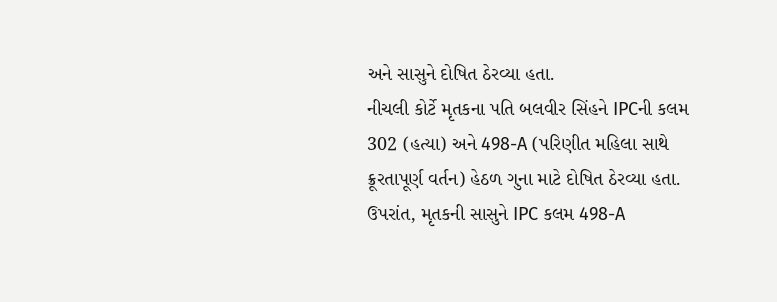અને સાસુને દોષિત ઠેરવ્યા હતા.
નીચલી કોર્ટે મૃતકના પતિ બલવીર સિંહને IPCની કલમ 302 (હત્યા) અને 498-A (પરિણીત મહિલા સાથે ક્રૂરતાપૂર્ણ વર્તન) હેઠળ ગુના માટે દોષિત ઠેરવ્યા હતા. ઉપરાંત, મૃતકની સાસુને IPC કલમ 498-A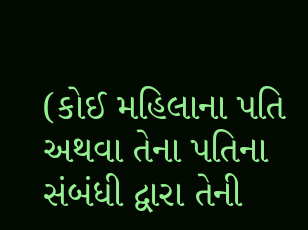(કોઈ મહિલાના પતિ અથવા તેના પતિના સંબંધી દ્વારા તેની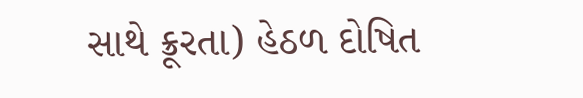સાથે ક્રૂરતા) હેઠળ દોષિત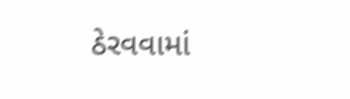ઠેરવવામાં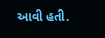આવી હતી.